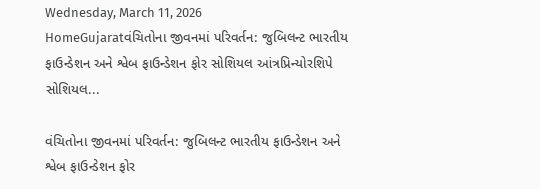Wednesday, March 11, 2026
HomeGujaratવંચિતોના જીવનમાં પરિવર્તન: જુબિલન્ટ ભારતીય ફાઉન્ડેશન અને શ્વેબ ફાઉન્ડેશન ફોર સોશિયલ આંત્રપ્રિન્યોરશિપે સોશિયલ...

વંચિતોના જીવનમાં પરિવર્તન: જુબિલન્ટ ભારતીય ફાઉન્ડેશન અને શ્વેબ ફાઉન્ડેશન ફોર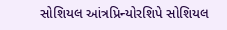સોશિયલ આંત્રપ્રિન્યોરશિપે સોશિયલ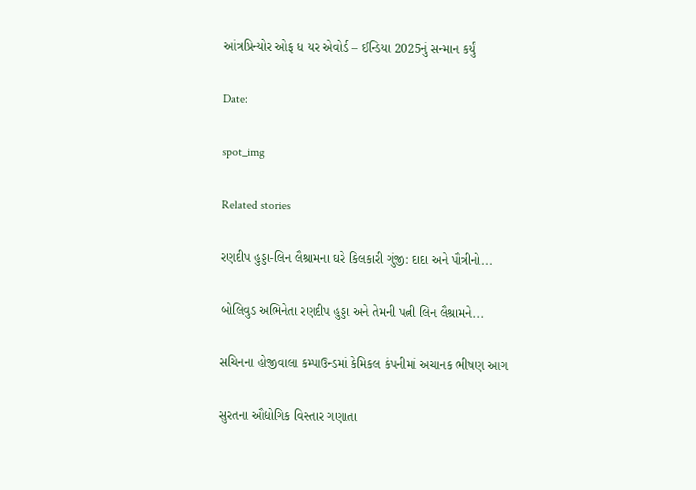આંત્રપ્રિન્યોર ઓફ ધ યર એવોર્ડ – ઈન્ડિયા 2025નું સન્માન કર્યું

Date:

spot_img

Related stories

રણદીપ હુડ્ડા-લિન લૈશ્રામના ઘરે કિલકારી ગુંજી: દાદા અને પૌત્રીનો...

બોલિવુડ અભિનેતા રણદીપ હુડ્ડા અને તેમની પત્ની લિન લૈશ્રામને...

સચિનના હોજીવાલા કમ્પાઉન્ડમાં કેમિકલ કંપનીમાં અચાનક ભીષણ આગ

સુરતના ઔદ્યોગિક વિસ્તાર ગણાતા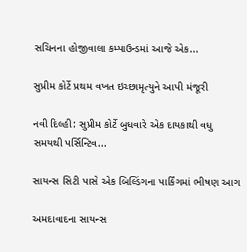સચિનના હોજીવાલા કમ્પાઉન્ડમાં આજે એક...

સુપ્રીમ કોર્ટે પ્રથમ વખત ઇચ્છામૃત્યુને આપી મંજૂરી

નવી દિલ્હી: સુપ્રીમ કોર્ટે બુધવારે એક દાયકાથી વધુ સમયથી પર્સિન્ટિવ...

સાયન્સ સિટી પાસે એક બિલ્ડિંગના પાર્કિંગમાં ભીષણ આગ

અમદાવાદના સાયન્સ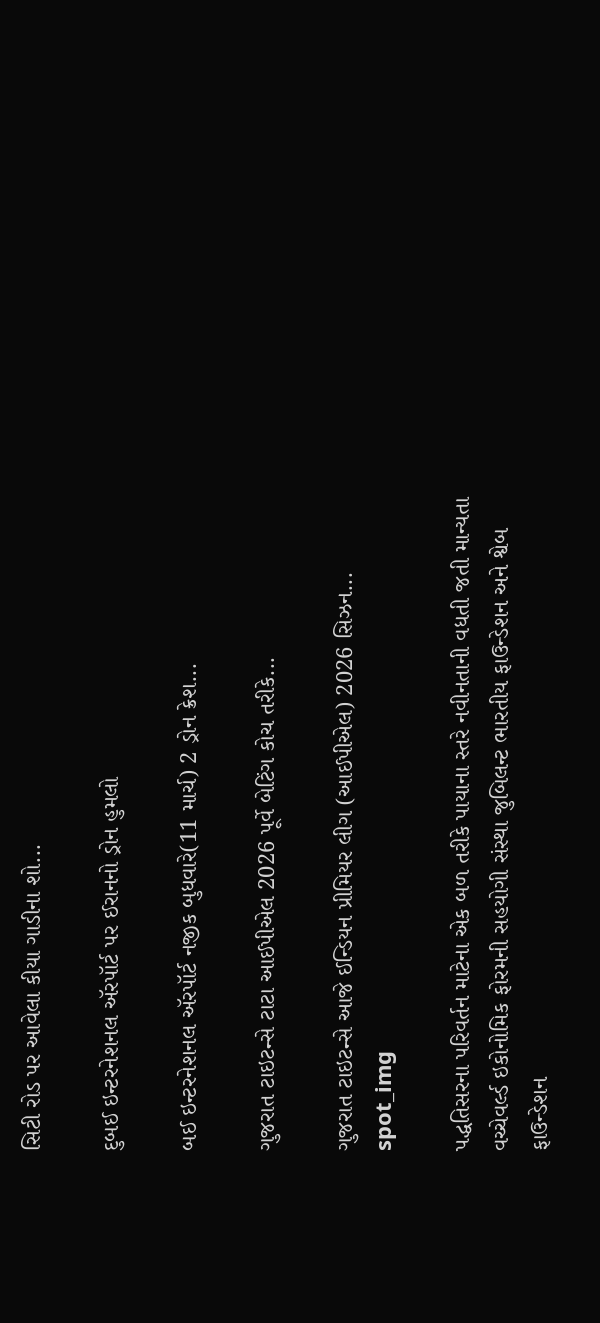સિટી રોડ પર આવેલા કીયા ગાડીના શો...

દુબઈ ઇન્ટરનેશનલ ઍરપૉર્ટ પર ઈરાનનો ડ્રોન હુમલો

બઈ ઇન્ટરનેશનલ ઍરપૉર્ટ નજીક બુધવારે(11 માર્ચ) 2 ડ્રોન ક્રેશ...

ગુજરાત ટાઇટન્સે ટાટા આઈપીએલ 2026 પૂર્વે બેટિંગ કોચ તરીકે...

ગુજરાત ટાઇટન્સે આજે ઈન્ડિયન પ્રીમિયર લીગ (આઈપીએલ) 2026 સિઝન...
spot_img

પદ્ધતિસરના પરિવર્તન માટેના એક બળ તરીકે પાયાના સ્તરે નવીનતાની વધતી જતી માન્યતા વચ્ચેવર્લ્ડ ઇકોનોમિક ફોરમની સહયોગી સંસ્થા જુબિલન્ટ ભારતીય ફાઉન્ડેશન અને શ્વેબ ફાઉન્ડેશન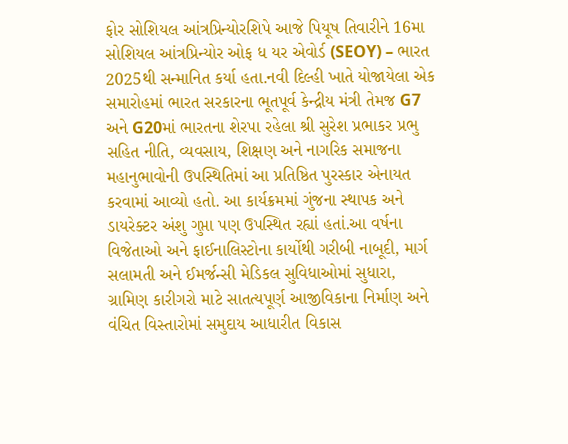ફોર સોશિયલ આંત્રપ્રિન્યોરશિપે આજે પિયૂષ તિવારીને 16મા સોશિયલ આંત્રપ્રિન્યોર ઓફ ધ યર એવોર્ડ (SEOY) – ભારત 2025થી સન્માનિત કર્યા હતા.નવી દિલ્હી ખાતે યોજાયેલા એક સમારોહમાં ભારત સરકારના ભૂતપૂર્વ કેન્દ્રીય મંત્રી તેમજ G7 અને G20માં ભારતના શેરપા રહેલા શ્રી સુરેશ પ્રભાકર પ્રભુ સહિત નીતિ, વ્યવસાય, શિક્ષણ અને નાગરિક સમાજના મહાનુભાવોની ઉપસ્થિતિમાં આ પ્રતિષ્ઠિત પુરસ્કાર એનાયત કરવામાં આવ્યો હતો. આ કાર્યક્રમમાં ગુંજના સ્થાપક અને ડાયરેક્ટર અંશુ ગુપ્તા પણ ઉપસ્થિત રહ્યાં હતાં.આ વર્ષના વિજેતાઓ અને ફાઈનાલિસ્ટોના કાર્યોથી ગરીબી નાબૂદી, માર્ગ સલામતી અને ઈમર્જન્સી મેડિકલ સુવિધાઓમાં સુધારા, ગ્રામિણ કારીગરો માટે સાતત્યપૂર્ણ આજીવિકાના નિર્માણ અને વંચિત વિસ્તારોમાં સમુદાય આધારીત વિકાસ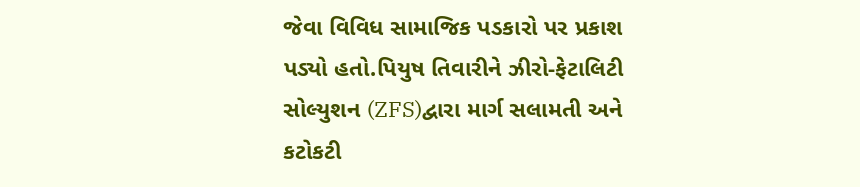જેવા વિવિધ સામાજિક પડકારો પર પ્રકાશ પડ્યો હતો.પિયુષ તિવારીને ઝીરો-ફેટાલિટી સોલ્યુશન (ZFS)દ્વારા માર્ગ સલામતી અને કટોકટી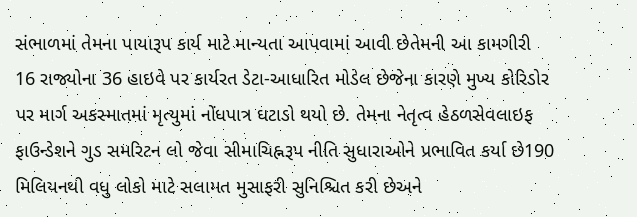સંભાળમાં તેમના પાયારૂપ કાર્ય માટે માન્યતા આપવામાં આવી છેતેમની આ કામગીરી 16 રાજ્યોના 36 હાઇવે પર કાર્યરત ડેટા-આધારિત મોડેલ છેજેના કારણે મુખ્ય કોરિડોર પર માર્ગ અકસ્માતમાં મૃત્યુમાં નોંધપાત્ર ઘટાડો થયો છે. તેમના નેતૃત્વ હેઠળસેવલાઇફ ફાઉન્ડેશને ગુડ સમરિટન લો જેવા સીમાચિહ્નરૂપ નીતિ સુધારાઓને પ્રભાવિત કર્યા છે190 મિલિયનથી વધુ લોકો માટે સલામત મુસાફરી સુનિશ્ચિત કરી છેઅને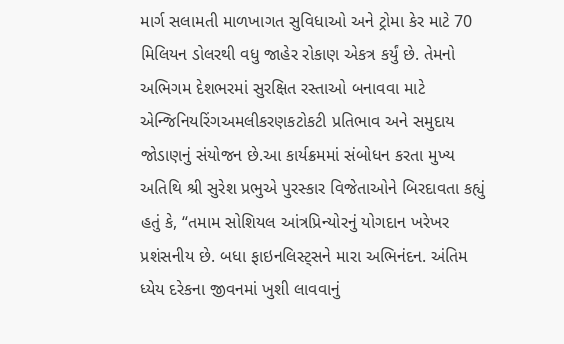માર્ગ સલામતી માળખાગત સુવિધાઓ અને ટ્રોમા કેર માટે 70 મિલિયન ડોલરથી વધુ જાહેર રોકાણ એકત્ર કર્યું છે. તેમનો અભિગમ દેશભરમાં સુરક્ષિત રસ્તાઓ બનાવવા માટે એન્જિનિયરિંગઅમલીકરણકટોકટી પ્રતિભાવ અને સમુદાય જોડાણનું સંયોજન છે.આ કાર્યક્રમમાં સંબોધન કરતા મુખ્ય અતિથિ શ્રી સુરેશ પ્રભુએ પુરસ્કાર વિજેતાઓને બિરદાવતા કહ્યું હતું કે, “તમામ સોશિયલ આંત્રપ્રિન્યોરનું યોગદાન ખરેખર પ્રશંસનીય છે. બધા ફાઇનલિસ્ટ્સને મારા અભિનંદન. અંતિમ ધ્યેય દરેકના જીવનમાં ખુશી લાવવાનું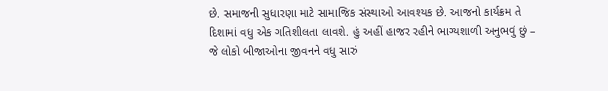છે. સમાજની સુધારણા માટે સામાજિક સંસ્થાઓ આવશ્યક છે. આજનો કાર્યક્રમ તે દિશામાં વધુ એક ગતિશીલતા લાવશે. હું અહીં હાજર રહીને ભાગ્યશાળી અનુભવું છું – જે લોકો બીજાઓના જીવનને વધુ સારું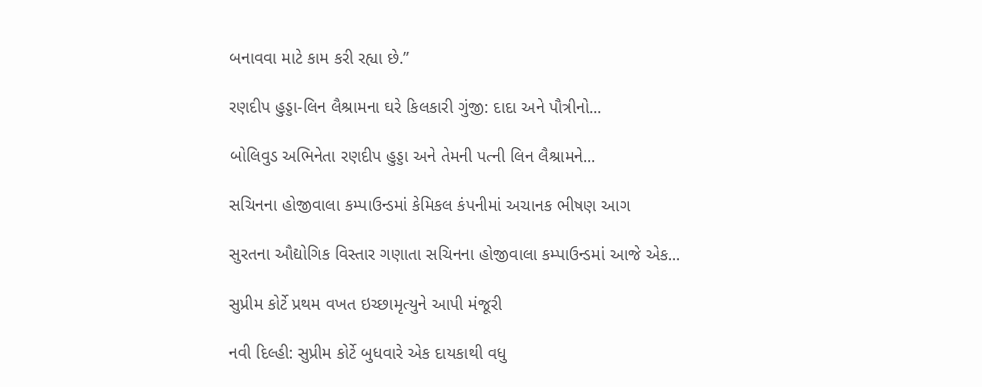બનાવવા માટે કામ કરી રહ્યા છે.”

રણદીપ હુડ્ડા-લિન લૈશ્રામના ઘરે કિલકારી ગુંજી: દાદા અને પૌત્રીનો...

બોલિવુડ અભિનેતા રણદીપ હુડ્ડા અને તેમની પત્ની લિન લૈશ્રામને...

સચિનના હોજીવાલા કમ્પાઉન્ડમાં કેમિકલ કંપનીમાં અચાનક ભીષણ આગ

સુરતના ઔદ્યોગિક વિસ્તાર ગણાતા સચિનના હોજીવાલા કમ્પાઉન્ડમાં આજે એક...

સુપ્રીમ કોર્ટે પ્રથમ વખત ઇચ્છામૃત્યુને આપી મંજૂરી

નવી દિલ્હી: સુપ્રીમ કોર્ટે બુધવારે એક દાયકાથી વધુ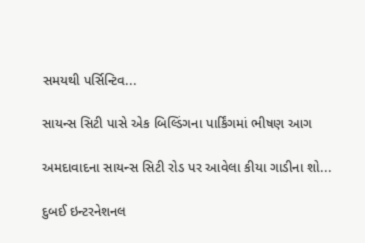સમયથી પર્સિન્ટિવ...

સાયન્સ સિટી પાસે એક બિલ્ડિંગના પાર્કિંગમાં ભીષણ આગ

અમદાવાદના સાયન્સ સિટી રોડ પર આવેલા કીયા ગાડીના શો...

દુબઈ ઇન્ટરનેશનલ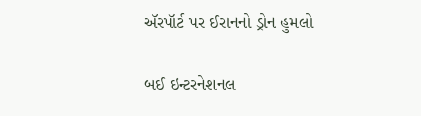ઍરપૉર્ટ પર ઈરાનનો ડ્રોન હુમલો

બઈ ઇન્ટરનેશનલ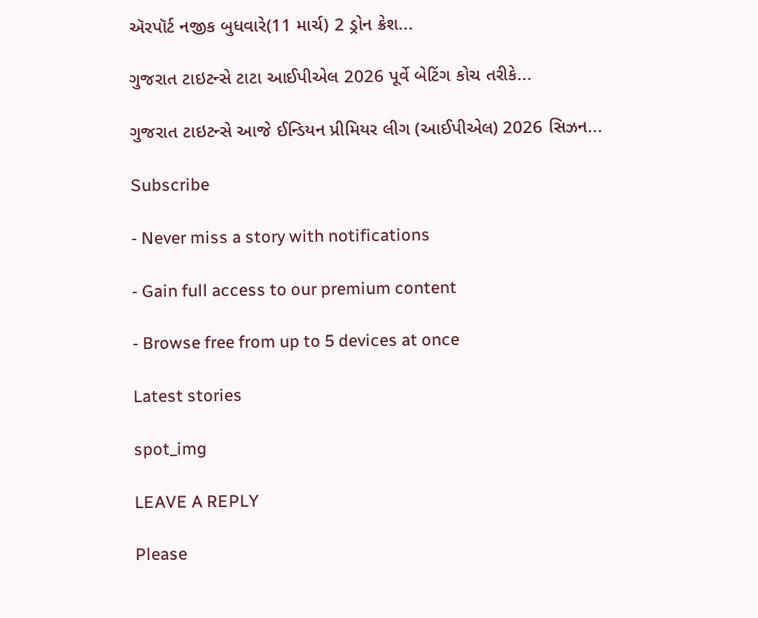ઍરપૉર્ટ નજીક બુધવારે(11 માર્ચ) 2 ડ્રોન ક્રેશ...

ગુજરાત ટાઇટન્સે ટાટા આઈપીએલ 2026 પૂર્વે બેટિંગ કોચ તરીકે...

ગુજરાત ટાઇટન્સે આજે ઈન્ડિયન પ્રીમિયર લીગ (આઈપીએલ) 2026 સિઝન...

Subscribe

- Never miss a story with notifications

- Gain full access to our premium content

- Browse free from up to 5 devices at once

Latest stories

spot_img

LEAVE A REPLY

Please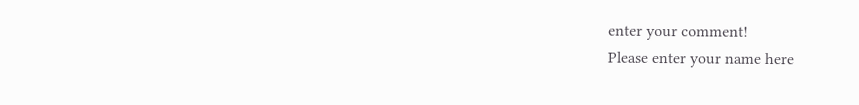enter your comment!
Please enter your name here